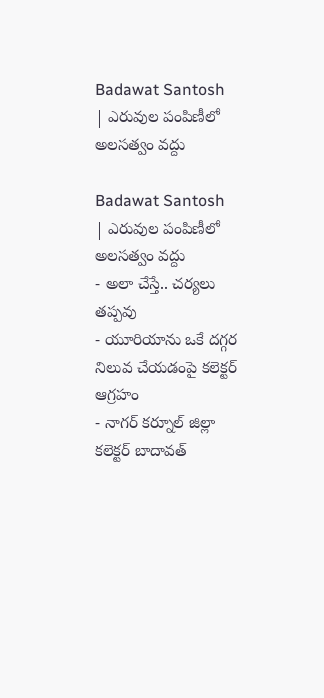Badawat Santosh | ఎరువుల పంపిణీలో అలసత్వం వద్దు

Badawat Santosh | ఎరువుల పంపిణీలో అలసత్వం వద్దు
- అలా చేస్తే.. చర్యలు తప్పవు
- యూరియాను ఒకే దగ్గర నిలువ చేయడంపై కలెక్టర్ ఆగ్రహం
- నాగర్ కర్నూల్ జిల్లా కలెక్టర్ బాదావత్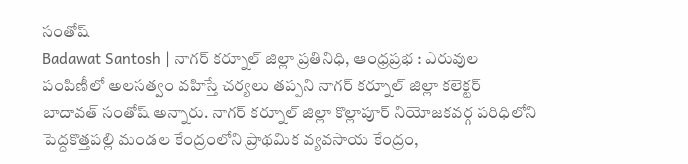సంతోష్
Badawat Santosh | నాగర్ కర్నూల్ జిల్లా ప్రతినిధి, ఆంధ్రప్రభ : ఎరువుల పంపిణీలో అలసత్వం వహిస్తే చర్యలు తప్పని నాగర్ కర్నూల్ జిల్లా కలెక్టర్ బాదావత్ సంతోష్ అన్నారు. నాగర్ కర్నూల్ జిల్లా కొల్లాపూర్ నియోజకవర్గ పరిధిలోని పెద్దకొత్తపల్లి మండల కేంద్రంలోని ప్రాథమిక వ్యవసాయ కేంద్రం,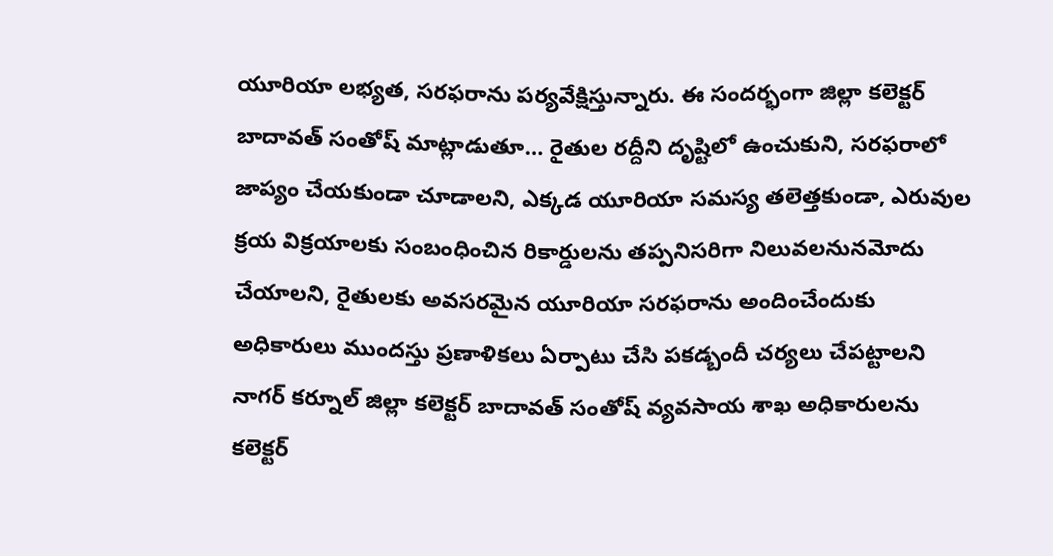యూరియా లభ్యత, సరఫరాను పర్యవేక్షిస్తున్నారు. ఈ సందర్భంగా జిల్లా కలెక్టర్ బాదావత్ సంతోష్ మాట్లాడుతూ… రైతుల రద్దీని దృష్టిలో ఉంచుకుని, సరఫరాలో జాప్యం చేయకుండా చూడాలని, ఎక్కడ యూరియా సమస్య తలెత్తకుండా, ఎరువుల క్రయ విక్రయాలకు సంబంధించిన రికార్డులను తప్పనిసరిగా నిలువలనునమోదు చేయాలని, రైతులకు అవసరమైన యూరియా సరఫరాను అందించేందుకు అధికారులు ముందస్తు ప్రణాళికలు ఏర్పాటు చేసి పకడ్బందీ చర్యలు చేపట్టాలని నాగర్ కర్నూల్ జిల్లా కలెక్టర్ బాదావత్ సంతోష్ వ్యవసాయ శాఖ అధికారులను కలెక్టర్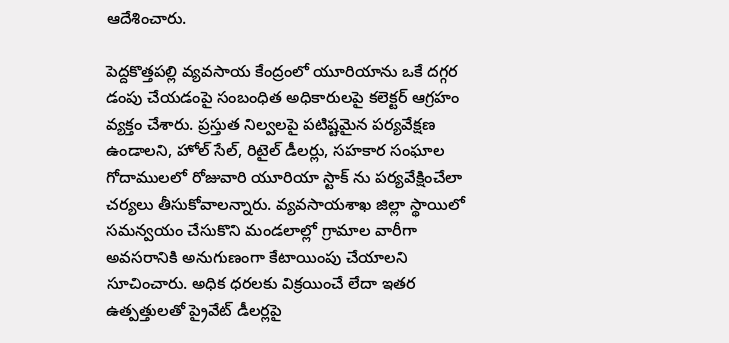ఆదేశించారు.

పెద్దకొత్తపల్లి వ్యవసాయ కేంద్రంలో యూరియాను ఒకే దగ్గర డంపు చేయడంపై సంబంధిత అధికారులపై కలెక్టర్ ఆగ్రహం వ్యక్తం చేశారు. ప్రస్తుత నిల్వలపై పటిష్టమైన పర్యవేక్షణ ఉండాలని, హోల్ సేల్, రిటైల్ డీలర్లు, సహకార సంఘాల గోదాములలో రోజువారి యూరియా స్టాక్ ను పర్యవేక్షించేలా చర్యలు తీసుకోవాలన్నారు. వ్యవసాయశాఖ జిల్లా స్థాయిలో సమన్వయం చేసుకొని మండలాల్లో గ్రామాల వారీగా అవసరానికి అనుగుణంగా కేటాయింపు చేయాలని సూచించారు. అధిక ధరలకు విక్రయించే లేదా ఇతర ఉత్పత్తులతో ప్రైవేట్ డీలర్లపై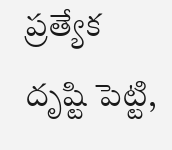ప్రత్యేక దృష్టి పెట్టి,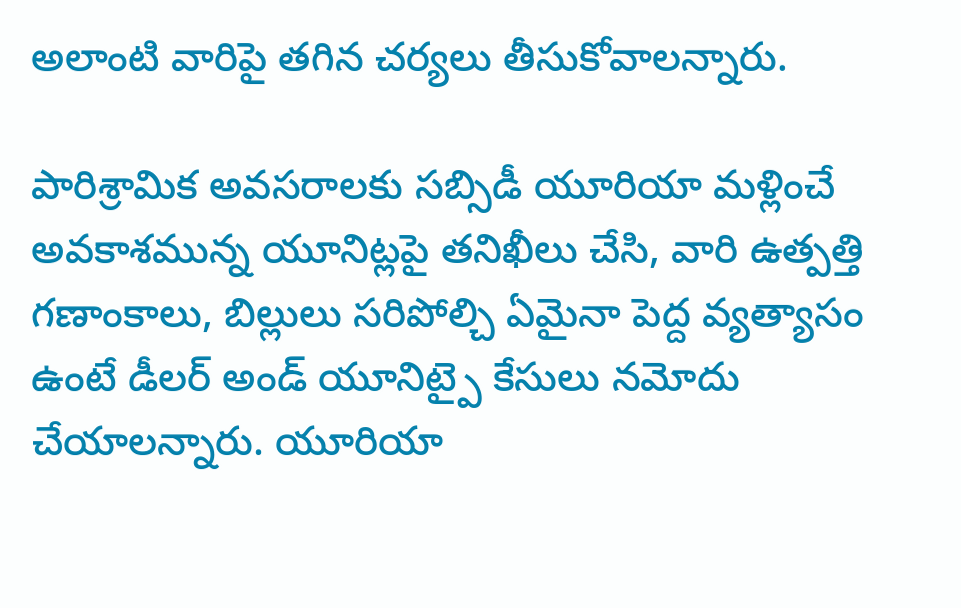అలాంటి వారిపై తగిన చర్యలు తీసుకోవాలన్నారు.

పారిశ్రామిక అవసరాలకు సబ్సిడీ యూరియా మళ్లించే అవకాశమున్న యూనిట్లపై తనిఖీలు చేసి, వారి ఉత్పత్తి గణాంకాలు, బిల్లులు సరిపోల్చి ఏమైనా పెద్ద వ్యత్యాసం ఉంటే డీలర్ అండ్ యూనిట్పై కేసులు నమోదు చేయాలన్నారు. యూరియా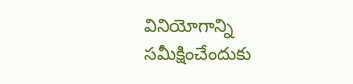వినియోగాన్ని సమీక్షించేందుకు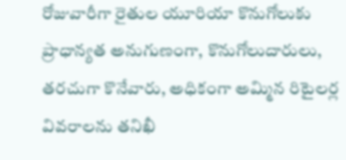రోజువారీగా రైతుల యూరియా కొనుగోలుకు ప్రాధాన్యత అనుగుణంగా, కొనుగోలుదారులు, తరచుగా కొనేవారు, అధికంగా అమ్మిన రిటైలర్ల వివరాలను తనిఖీ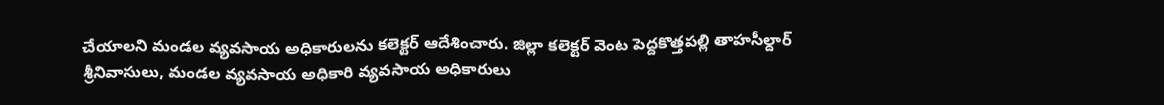చేయాలని మండల వ్యవసాయ అధికారులను కలెక్టర్ ఆదేశించారు. జిల్లా కలెక్టర్ వెంట పెద్దకొత్తపల్లి తాహసీల్దార్ శ్రీనివాసులు, మండల వ్యవసాయ అధికారి వ్యవసాయ అధికారులు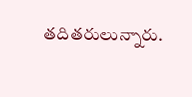తదితరులున్నారు.